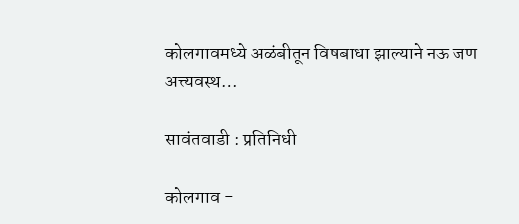कोलगावमध्ये अळंबीतून विषबाधा झाल्याने नऊ जण अत्त्यवस्थ…

सावंतवाडी : प्रतिनिधी

कोलगाव -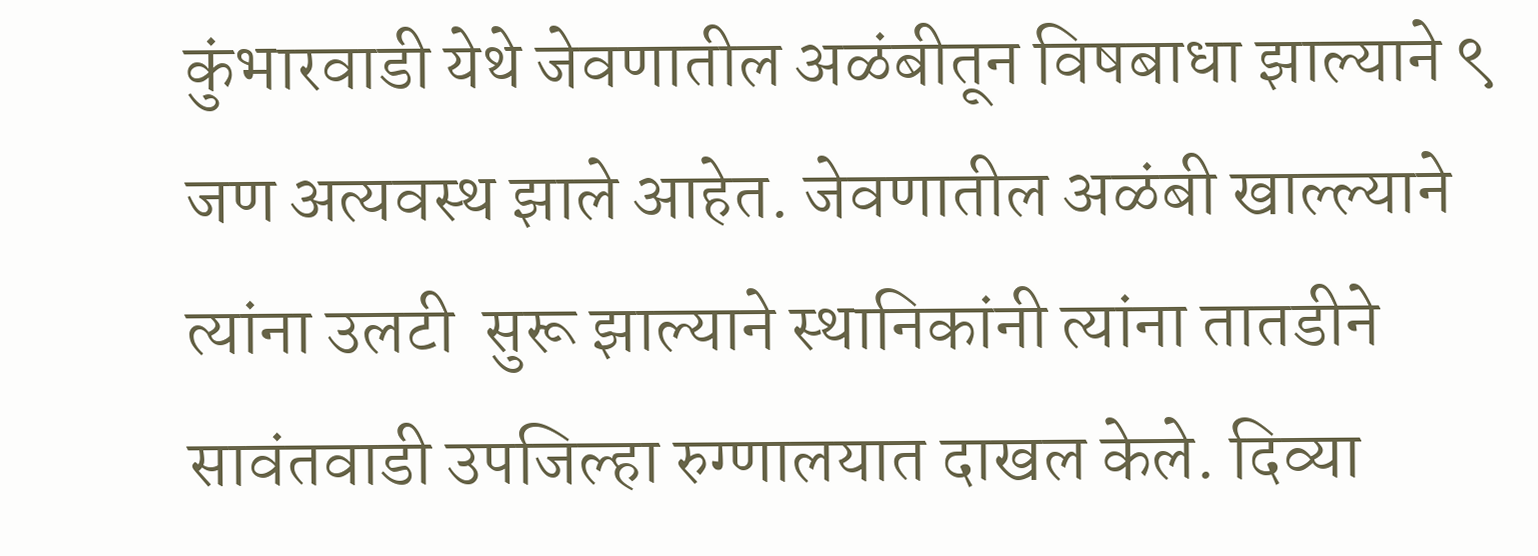कुंभारवाडी येथे जेवणातील अळंबीतून विषबाधा झाल्याने ९ जण अत्यवस्थ झाले आहेत. जेवणातील अळंबी खाल्ल्याने त्यांना उलटी  सुरू झाल्याने स्थानिकांनी त्यांना तातडीने सावंतवाडी उपजिल्हा रुग्णालयात दाखल केले. दिव्या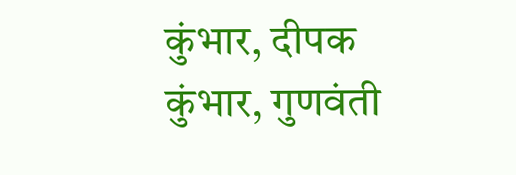कुंभार, दीपक कुंभार, गुणवंती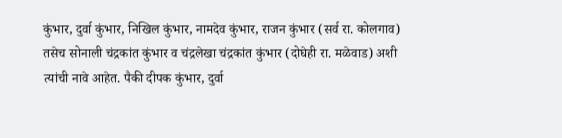कुंभार, दुर्वा कुंभार, निखिल कुंभार, नामदेव कुंभार, राजन कुंभार (सर्व रा. कोलगाव) तसेच सोनाली चंद्रकांत कुंभार व चंद्रलेखा चंद्रकांत कुंभार (दोघेही रा. मळेवाड) अशी त्यांची नावे आहेत. पैकी दीपक कुंभार, दुर्वा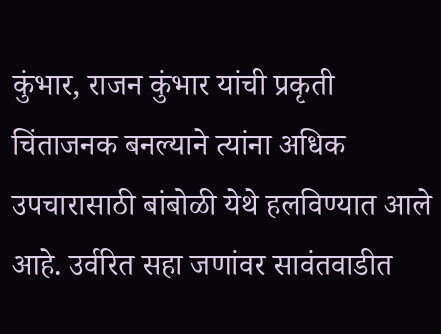कुंभार, राजन कुंभार यांची प्रकृती चिंताजनक बनल्याने त्यांना अधिक उपचारासाठी बांबोळी येथे हलविण्यात आले आहे. उर्वरित सहा जणांवर सावंतवाडीत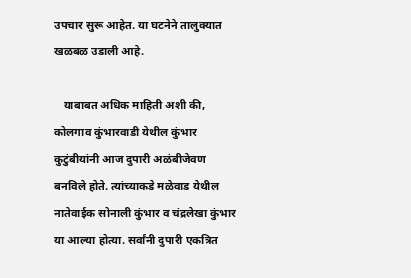उपचार सुरू आहेत. या घटनेने तालुक्यात खळबळ उडाली आहे.

   याबाबत अधिक माहिती अशी की, कोलगाव कुंभारवाडी येथील कुंभार कुटुंबीयांनी आज दुपारी अळंबीजेवण बनविले होते. त्यांच्याकडे मळेवाड येथील नातेवाईक सोनाली कुंभार व चंद्रलेखा कुंभार या आल्या होत्या. सर्वांनी दुपारी एकत्रित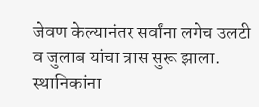जेवण केल्यानंतर सर्वांना लगेच उलटी व जुलाब यांचा त्रास सुरू झाला. स्थानिकांना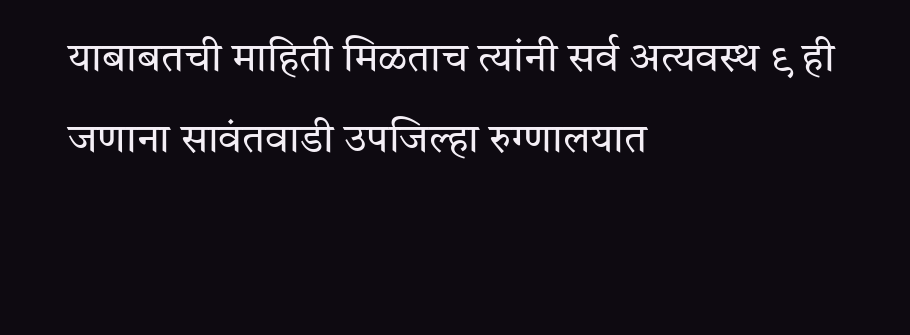याबाबतची माहिती मिळताच त्यांनी सर्व अत्यवस्थ ९ ही जणाना सावंतवाडी उपजिल्हा रुग्णालयात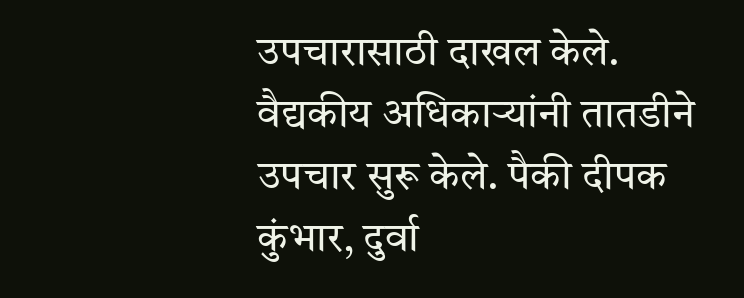उपचारासाठी दाखल केले. वैद्यकीय अधिकाऱ्यांनी तातडीने उपचार सुरू केले. पैकी दीपक कुंभार, दुर्वा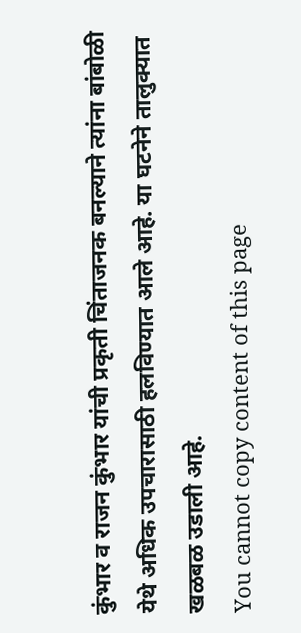कुंभार व राजन कुंभार यांची प्रकृती चिंताजनक बनल्याने त्यांना बांबोळी येथे अधिक उपचारासाठी हलविण्यात आले आहे. या घटनेने तालुक्यात खळबळ उडाली आहे.
You cannot copy content of this page